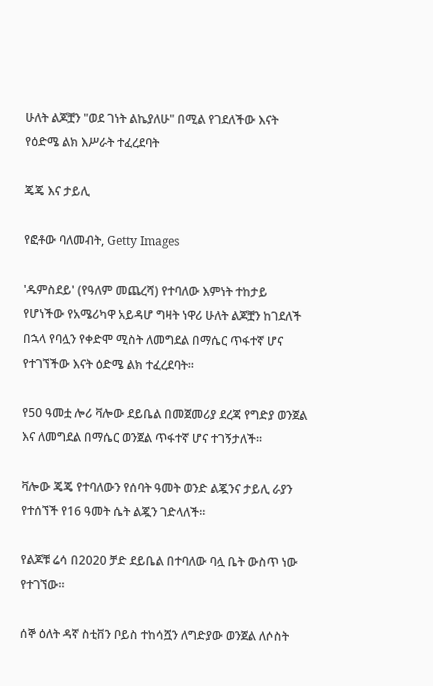ሁለት ልጆቿን "ወደ ገነት ልኬያለሁ" በሚል የገደለችው እናት የዕድሜ ልክ እሥራት ተፈረደባት

ጄጄ እና ታይሊ

የፎቶው ባለመብት, Getty Images

'ዱምስደይ' (የዓለም መጨረሻ) የተባለው እምነት ተከታይ የሆነችው የአሜሪካዋ አይዳሆ ግዛት ነዋሪ ሁለት ልጆቿን ከገደለች በኋላ የባሏን የቀድሞ ሚስት ለመግደል በማሴር ጥፋተኛ ሆና የተገኘችው እናት ዕድሜ ልክ ተፈረደባት።

የ50 ዓመቷ ሎሪ ቫሎው ደይቤል በመጀመሪያ ደረጃ የግድያ ወንጀል እና ለመግደል በማሴር ወንጀል ጥፋተኛ ሆና ተገኝታለች።

ቫሎው ጄጄ የተባለውን የሰባት ዓመት ወንድ ልጇንና ታይሊ ራያን የተሰኘች የ16 ዓመት ሴት ልጇን ገድላለች።

የልጆቹ ሬሳ በ2020 ቻድ ደይቤል በተባለው ባሏ ቤት ውስጥ ነው የተገኘው።

ሰኞ ዕለት ዳኛ ስቲቨን ቦይስ ተከሳሿን ለግድያው ወንጀል ለሶስት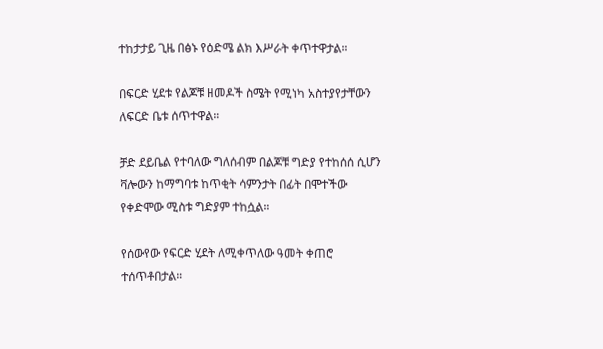ተከታታይ ጊዜ በፅኑ የዕድሜ ልክ እሥራት ቀጥተዋታል።

በፍርድ ሂደቱ የልጆቹ ዘመዶች ስሜት የሚነካ አስተያየታቸውን ለፍርድ ቤቱ ሰጥተዋል።

ቻድ ደይቤል የተባለው ግለሰብም በልጆቹ ግድያ የተከሰሰ ሲሆን ቫሎውን ከማግባቱ ከጥቂት ሳምንታት በፊት በሞተችው የቀድሞው ሚስቱ ግድያም ተከሷል።

የሰውየው የፍርድ ሂደት ለሚቀጥለው ዓመት ቀጠሮ ተሰጥቶበታል።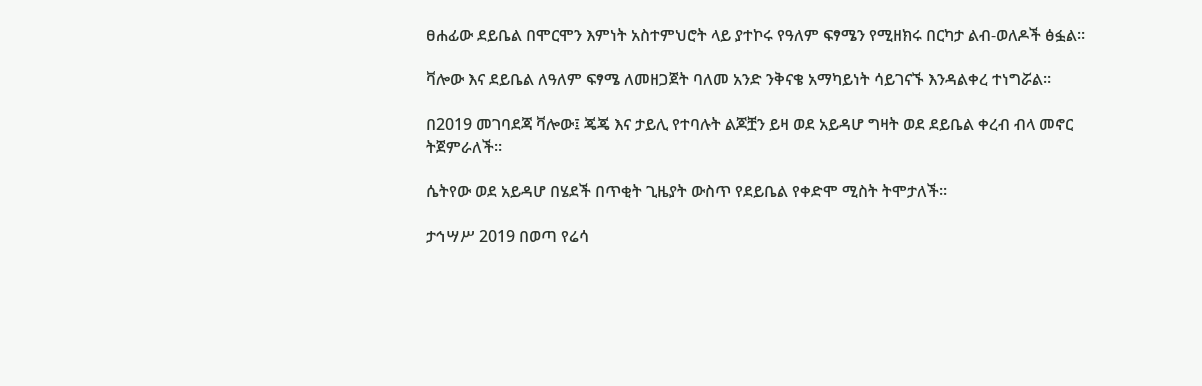ፀሐፊው ደይቤል በሞርሞን እምነት አስተምህሮት ላይ ያተኮሩ የዓለም ፍፃሜን የሚዘክሩ በርካታ ልብ-ወለዶች ፅፏል።

ቫሎው እና ደይቤል ለዓለም ፍፃሜ ለመዘጋጀት ባለመ አንድ ንቅናቄ አማካይነት ሳይገናኙ እንዳልቀረ ተነግሯል።

በ2019 መገባደጃ ቫሎው፤ ጄጄ እና ታይሊ የተባሉት ልጆቿን ይዛ ወደ አይዳሆ ግዛት ወደ ደይቤል ቀረብ ብላ መኖር ትጀምራለች።

ሴትየው ወደ አይዳሆ በሄደች በጥቂት ጊዜያት ውስጥ የደይቤል የቀድሞ ሚስት ትሞታለች።

ታኅሣሥ 2019 በወጣ የሬሳ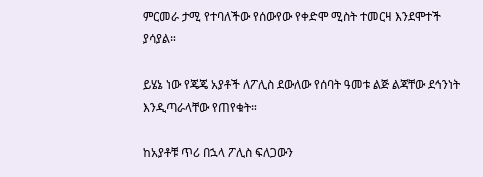ምርመራ ታሚ የተባለችው የሰውየው የቀድሞ ሚስት ተመርዛ እንደሞተች ያሳያል።

ይሄኔ ነው የጄጄ አያቶች ለፖሊስ ደውለው የሰባት ዓመቱ ልጅ ልጃቸው ደኅንነት እንዲጣራላቸው የጠየቁት።

ከአያቶቹ ጥሪ በኋላ ፖሊስ ፍለጋውን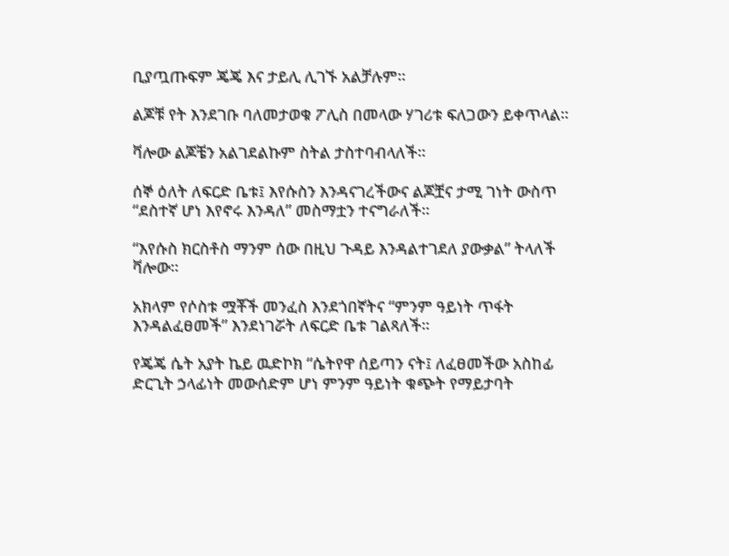ቢያጧጡፍም ጄጄ እና ታይሊ ሊገኙ አልቻሉም።

ልጆቹ የት እንደገቡ ባለመታወቁ ፖሊስ በመላው ሃገሪቱ ፍለጋውን ይቀጥላል።

ቫሎው ልጆቼን አልገደልኩም ስትል ታስተባብላለች።

ሰኞ ዕለት ለፍርድ ቤቱ፤ እየሱስን እንዳናገረችውና ልጆቿና ታሚ ገነት ውስጥ “ደስተኛ ሆነ እየኖሩ እንዳለ” መስማቷን ተናግራለች።

“እየሱስ ክርስቶስ ማንም ሰው በዚህ ጉዳይ እንዳልተገደለ ያውቃል” ትላለች ቫሎው።

አክላም የሶስቱ ሟቾች መንፈስ እንደጎበኛትና “ምንም ዓይነት ጥፋት እንዳልፈፀመች” እንደነገሯት ለፍርድ ቤቱ ገልጻለች።

የጄጄ ሴት አያት ኬይ ዉድኮክ “ሴትየዋ ሰይጣን ናት፤ ለፈፀመችው አስከፊ ድርጊት ኃላፊነት መውሰድም ሆነ ምንም ዓይነት ቁጭት የማይታባት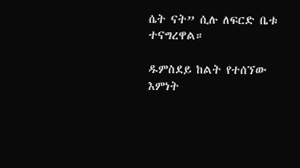ሴት ናት” ሲሉ ለፍርድ ቤቱ ተናግረዋል።

ዱምስደይ ከልት የተሰኘው እምነት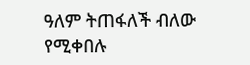ዓለም ትጠፋለች ብለው የሚቀበሉ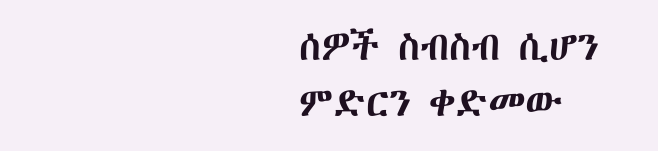ሰዎች ስብስብ ሲሆን ምድርን ቀድመው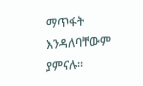ማጥፋት እንዳለባቸውም ያምናሉ።